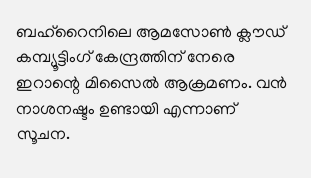ബഹ്റൈനിലെ ആമസോൺ ക്ലൗഡ് കമ്പ്യൂട്ടിംഗ് കേന്ദ്രത്തിന് നേരെ ഇറാന്റെ മിസൈൽ ആക്രമണം. വൻ നാശനഷ്ടം ഉണ്ടായി എന്നാണ് സൂചന.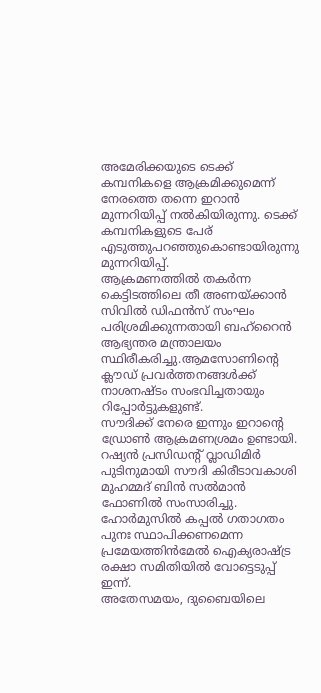അമേരിക്കയുടെ ടെക്ക് കമ്പനികളെ ആക്രമിക്കുമെന്ന് നേരത്തെ തന്നെ ഇറാൻ മുന്നറിയിപ്പ് നൽകിയിരുന്നു. ടെക്ക് കമ്പനികളുടെ പേര് എടുത്തുപറഞ്ഞുകൊണ്ടായിരുന്നു മുന്നറിയിപ്പ്.
ആക്രമണത്തിൽ തകർന്ന കെട്ടിടത്തിലെ തീ അണയ്ക്കാൻ സിവിൽ ഡിഫൻസ് സംഘം പരിശ്രമിക്കുന്നതായി ബഹ്റൈൻ ആഭ്യന്തര മന്ത്രാലയം സ്ഥിരീകരിച്ചു.ആമസോണിന്റെ ക്ലൗഡ് പ്രവർത്തനങ്ങൾക്ക് നാശനഷ്ടം സംഭവിച്ചതായും റിപ്പോർട്ടുകളുണ്ട്.
സൗദിക്ക് നേരെ ഇന്നും ഇറാന്റെ ഡ്രോൺ ആക്രമണശ്രമം ഉണ്ടായി. റഷ്യൻ പ്രസിഡന്റ് വ്ലാഡിമിർ പുടിനുമായി സൗദി കിരീടാവകാശി മുഹമ്മദ് ബിൻ സൽമാൻ ഫോണിൽ സംസാരിച്ചു. ഹോർമുസിൽ കപ്പൽ ഗതാഗതം പുനഃ സ്ഥാപിക്കണമെന്ന പ്രമേയത്തിൻമേൽ ഐക്യരാഷ്ട്ര രക്ഷാ സമിതിയിൽ വോട്ടെടുപ്പ് ഇന്ന്.
അതേസമയം, ദുബൈയിലെ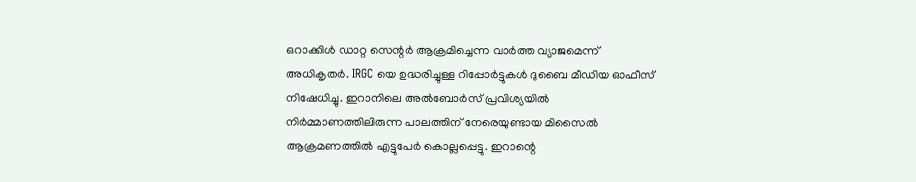ഒറാക്കിൾ ഡാറ്റ സെന്റർ ആക്രമിച്ചെന്ന വാർത്ത വ്യാജമെന്ന് അധികൃതർ. IRGC യെ ഉദ്ധരിച്ചുള്ള റിപ്പോർട്ടുകൾ ദുബൈ മീഡിയ ഓഫീസ് നിഷേധിച്ചു. ഇറാനിലെ അൽബോർസ് പ്രവിശ്യയിൽ നിർമ്മാണത്തിലിരുന്ന പാലത്തിന് നേരെയുണ്ടായ മിസൈൽ ആക്രമണത്തിൽ എട്ടുപേർ കൊല്ലപ്പെട്ടു. ഇറാന്റെ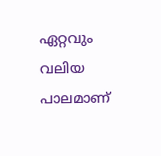ഏറ്റവും വലിയ പാലമാണ്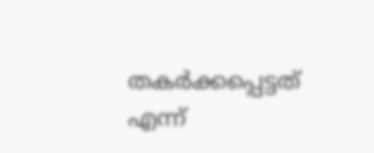തകർക്കപ്പെട്ടത് എന്ന്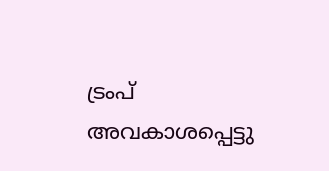ട്രംപ് അവകാശപ്പെട്ടു